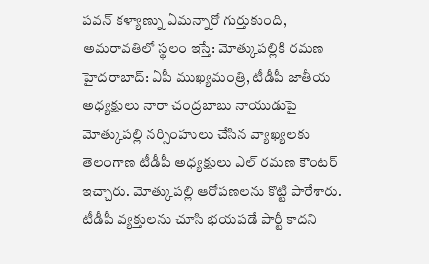పవన్ కళ్యాణ్ను ఏమన్నారో గుర్తుకుంది, అమరావతిలో స్థలం ఇస్తే: మోత్కుపల్లికి రమణ
హైదరాబాద్: ఏపీ ముఖ్యమంత్రి, టీడీపీ జాతీయ అధ్యక్షులు నారా చంద్రబాబు నాయుడుపై మోత్కుపల్లి నర్సింహులు చేసిన వ్యాఖ్యలకు తెలంగాణ టీడీపీ అధ్యక్షులు ఎల్ రమణ కౌంటర్ ఇచ్చారు. మోత్కుపల్లి ఆరోపణలను కొట్టి పారేశారు.
టీడీపీ వ్యక్తులను చూసి భయపడే పార్టీ కాదని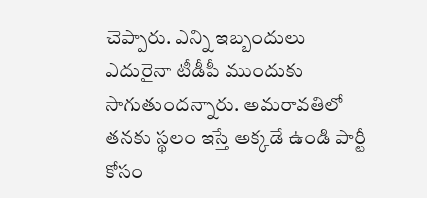చెప్పారు. ఎన్ని ఇబ్బందులు ఎదురైనా టీడీపీ ముందుకు సాగుతుందన్నారు. అమరావతిలో తనకు స్థలం ఇస్తే అక్కడే ఉండి పార్టీ కోసం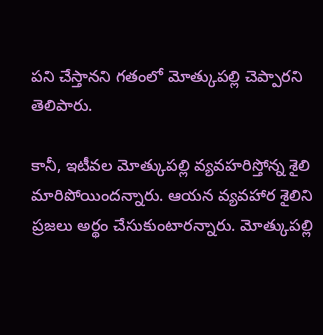పని చేస్తానని గతంలో మోత్కుపల్లి చెప్పారని తెలిపారు.

కానీ, ఇటీవల మోత్కుపల్లి వ్యవహరిస్తోన్న శైలి మారిపోయిందన్నారు. ఆయన వ్యవహార శైలిని ప్రజలు అర్థం చేసుకుంటారన్నారు. మోత్కుపల్లి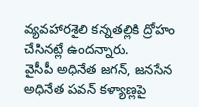వ్యవహారశైలి కన్నతల్లికి ద్రోహం చేసినట్లే ఉందన్నారు.
వైసీపీ అధినేత జగన్, జనసేన అధినేత పవన్ కళ్యాణ్లపై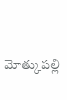మోత్కుపల్లి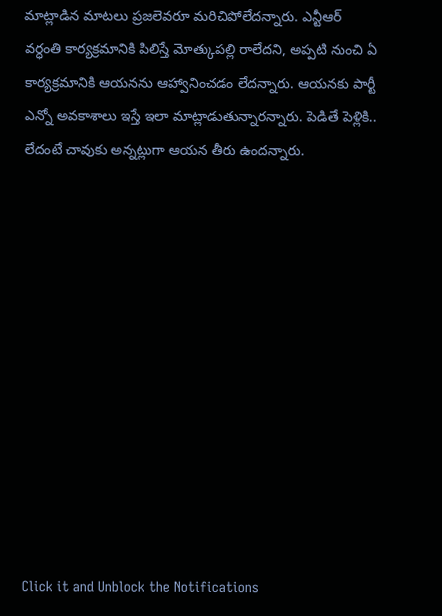మాట్లాడిన మాటలు ప్రజలెవరూ మరిచిపోలేదన్నారు. ఎన్టీఆర్ వర్ధంతి కార్యక్రమానికి పిలిస్తే మోత్కుపల్లి రాలేదని, అప్పటి నుంచి ఏ కార్యక్రమానికి ఆయనను ఆహ్వానించడం లేదన్నారు. ఆయనకు పార్టీ ఎన్నో అవకాశాలు ఇస్తే ఇలా మాట్లాడుతున్నారన్నారు. పెడితే పెళ్లికి.. లేదంటే చావుకు అన్నట్లుగా ఆయన తీరు ఉందన్నారు.












Click it and Unblock the Notifications